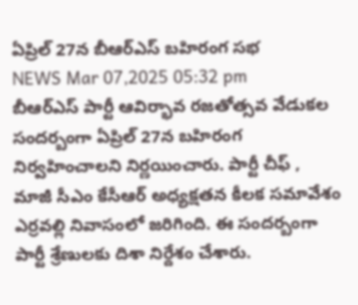ఏప్రిల్ 27న బీఆర్ఎస్ బహిరంగ సభ
NEWS Mar 07,2025 05:32 pm
బీఆర్ఎస్ పార్టీ ఆవిర్భావ రజతోత్సవ వేడుకల సందర్బంగా ఏప్రిల్ 27న బహిరంగ నిర్వహించాలని నిర్ణయించారు. పార్టీ చీఫ్ , మాజీ సీఎం కేసీఆర్ అధ్యక్షతన కీలక సమావేశం ఎర్రవల్లి నివాసంలో జరిగింది. ఈ సందర్బంగా పార్టీ శ్రేణులకు దిశా నిర్దేశం చేశారు.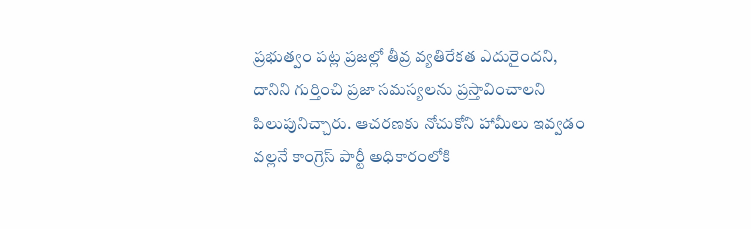ప్రభుత్వం పట్ల ప్రజల్లో తీవ్ర వ్యతిరేకత ఎదురైందని, దానిని గుర్తించి ప్రజా సమస్యలను ప్రస్తావించాలని పిలుపునిచ్చారు. ఆచరణకు నోచుకోని హామీలు ఇవ్వడం వల్లనే కాంగ్రెస్ పార్టీ అధికారంలోకి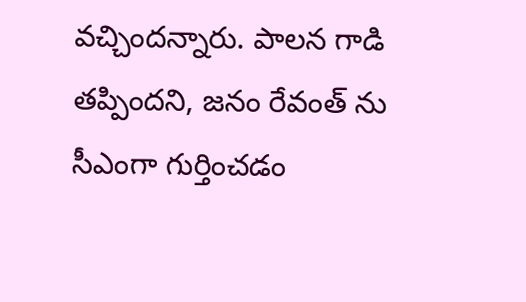వచ్చిందన్నారు. పాలన గాడి తప్పిందని, జనం రేవంత్ ను సీఎంగా గుర్తించడం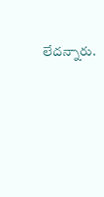లేదన్నారు.